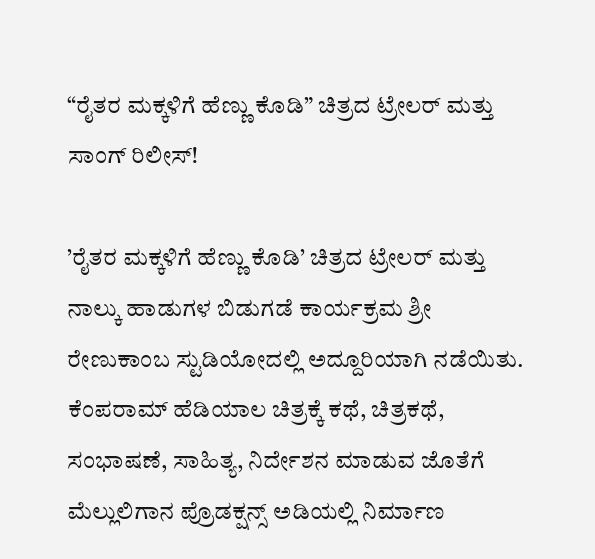“ರೈತರ ಮಕ್ಕಳಿಗೆ ಹೆಣ್ಣು ಕೊಡಿ” ಚಿತ್ರದ ಟ್ರೇಲರ್ ಮತ್ತು ಸಾಂಗ್ ರಿಲೀಸ್!

’ರೈತರ ಮಕ್ಕಳಿಗೆ ಹೆಣ್ಣು ಕೊಡಿ’ ಚಿತ್ರದ ಟ್ರೇಲರ್ ಮತ್ತು ನಾಲ್ಕು ಹಾಡುಗಳ ಬಿಡುಗಡೆ ಕಾರ್ಯಕ್ರಮ ಶ್ರೀ ರೇಣುಕಾಂಬ ಸ್ಟುಡಿಯೋದಲ್ಲಿ ಅದ್ದೂರಿಯಾಗಿ ನಡೆಯಿತು. ಕೆಂಪರಾಮ್ ಹೆಡಿಯಾಲ ಚಿತ್ರಕ್ಕೆ ಕಥೆ, ಚಿತ್ರಕಥೆ, ಸಂಭಾಷಣೆ, ಸಾಹಿತ್ಯ, ನಿರ್ದೇಶನ ಮಾಡುವ ಜೊತೆಗೆ ಮೆಲ್ಲುಲಿಗಾನ ಪ್ರೊಡಕ್ಷನ್ಸ್ ಅಡಿಯಲ್ಲಿ ನಿರ್ಮಾಣ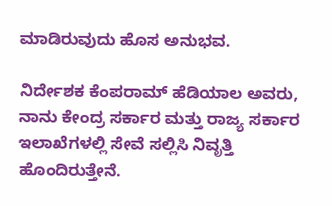ಮಾಡಿರುವುದು ಹೊಸ ಅನುಭವ.

ನಿರ್ದೇಶಕ ಕೆಂಪರಾಮ್ ಹೆಡಿಯಾಲ ಅವರು, ನಾನು ಕೇಂದ್ರ ಸರ್ಕಾರ ಮತ್ತು ರಾಜ್ಯ ಸರ್ಕಾರ ಇಲಾಖೆಗಳಲ್ಲಿ ಸೇವೆ ಸಲ್ಲಿಸಿ ನಿವೃತ್ತಿ ಹೊಂದಿರುತ್ತೇನೆ.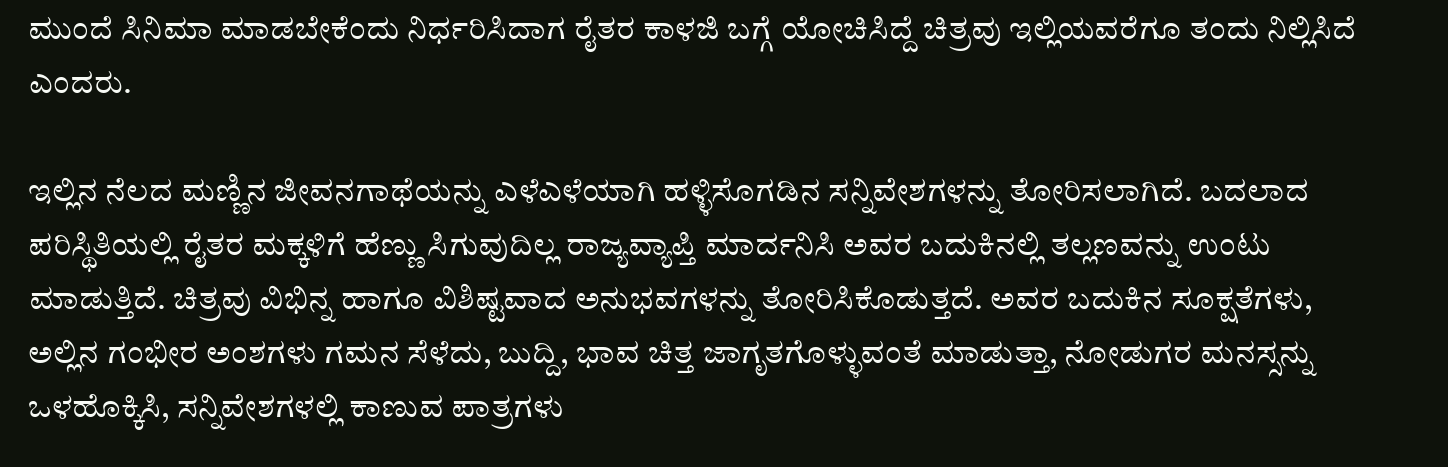ಮುಂದೆ ಸಿನಿಮಾ ಮಾಡಬೇಕೆಂದು ನಿರ್ಧರಿಸಿದಾಗ ರೈತರ ಕಾಳಜಿ ಬಗ್ಗೆ ಯೋಚಿಸಿದ್ದೆ ಚಿತ್ರವು ಇಲ್ಲಿಯವರೆಗೂ ತಂದು ನಿಲ್ಲಿಸಿದೆ ಎಂದರು.

ಇಲ್ಲಿನ ನೆಲದ ಮಣ್ಣಿನ ಜೀವನಗಾಥೆಯನ್ನು ಎಳೆಎಳೆಯಾಗಿ ಹಳ್ಳಿಸೊಗಡಿನ ಸನ್ನಿವೇಶಗಳನ್ನು ತೋರಿಸಲಾಗಿದೆ. ಬದಲಾದ ಪರಿಸ್ಥಿತಿಯಲ್ಲಿ ರೈತರ ಮಕ್ಕಳಿಗೆ ಹೆಣ್ಣು ಸಿಗುವುದಿಲ್ಲ ರಾಜ್ಯವ್ಯಾಪ್ತಿ ಮಾರ್ದನಿಸಿ ಅವರ ಬದುಕಿನಲ್ಲಿ ತಲ್ಲಣವನ್ನು ಉಂಟು ಮಾಡುತ್ತಿದೆ. ಚಿತ್ರವು ವಿಭಿನ್ನ ಹಾಗೂ ವಿಶಿಷ್ಟವಾದ ಅನುಭವಗಳನ್ನು ತೋರಿಸಿಕೊಡುತ್ತದೆ. ಅವರ ಬದುಕಿನ ಸೂಕ್ಷತೆಗಳು, ಅಲ್ಲಿನ ಗಂಭೀರ ಅಂಶಗಳು ಗಮನ ಸೆಳೆದು, ಬುದ್ದಿ, ಭಾವ ಚಿತ್ತ ಜಾಗೃತಗೊಳ್ಳುವಂತೆ ಮಾಡುತ್ತಾ, ನೋಡುಗರ ಮನಸ್ಸನ್ನು ಒಳಹೊಕ್ಕಿಸಿ, ಸನ್ನಿವೇಶಗಳಲ್ಲಿ ಕಾಣುವ ಪಾತ್ರಗಳು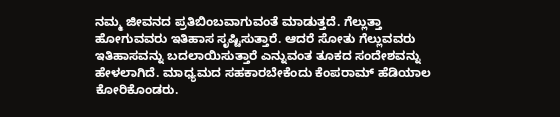ನಮ್ಮ ಜೀವನದ ಪ್ರತಿಬಿಂಬವಾಗುವಂತೆ ಮಾಡುತ್ತದೆ. ಗೆಲ್ಲುತ್ತಾ ಹೋಗುವವರು ಇತಿಹಾಸ ಸೃಷ್ಟಿಸುತ್ತಾರೆ. ಆದರೆ ಸೋತು ಗೆಲ್ಲುವವರು ಇತಿಹಾಸವನ್ನು ಬದಲಾಯಿಸುತ್ತಾರೆ ಎನ್ನುವಂತ ತೂಕದ ಸಂದೇಶವನ್ನು ಹೇಳಲಾಗಿದೆ. ಮಾಧ್ಯಮದ ಸಹಕಾರಬೇಕೆಂದು ಕೆಂಪರಾಮ್ ಹೆಡಿಯಾಲ ಕೋರಿಕೊಂಡರು.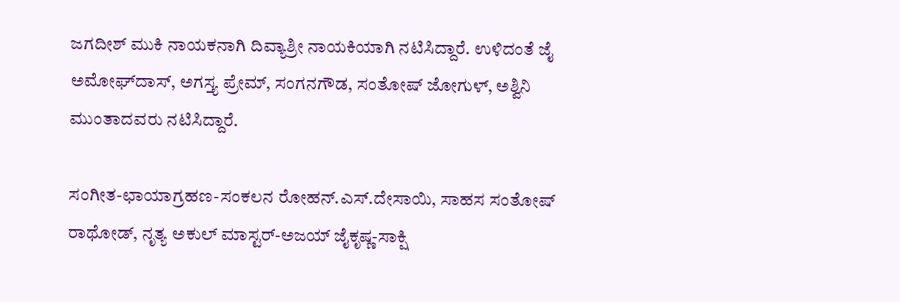ಜಗದೀಶ್ ಮುಕಿ ನಾಯಕನಾಗಿ ದಿವ್ಯಾಶ್ರೀ ನಾಯಕಿಯಾಗಿ ನಟಿಸಿದ್ದಾರೆ. ಉಳಿದಂತೆ ಜೈ ಅಮೋಘ್‌ದಾಸ್, ಅಗಸ್ತ್ಯ ಪ್ರೇಮ್, ಸಂಗನಗೌಡ, ಸಂತೋಷ್ ಜೋಗುಳ್, ಅಶ್ವಿನಿ ಮುಂತಾದವರು ನಟಿಸಿದ್ದಾರೆ.

ಸಂಗೀತ-ಛಾಯಾಗ್ರಹಣ-ಸಂಕಲನ ರೋಹನ್.ಎಸ್.ದೇಸಾಯಿ, ಸಾಹಸ ಸಂತೋಷ್ ರಾಥೋಡ್, ನೃತ್ಯ ಅಕುಲ್ ಮಾಸ್ಟರ್-ಅಜಯ್ ಜೈಕೃಷ್ಣ-ಸಾಕ್ಷಿ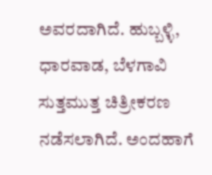ಅವರದಾಗಿದೆ. ಹುಬ್ಬಳ್ಳಿ, ಧಾರವಾಡ, ಬೆಳಗಾವಿ ಸುತ್ತಮುತ್ತ ಚಿತ್ರೀಕರಣ ನಡೆಸಲಾಗಿದೆ. ಅಂದಹಾಗೆ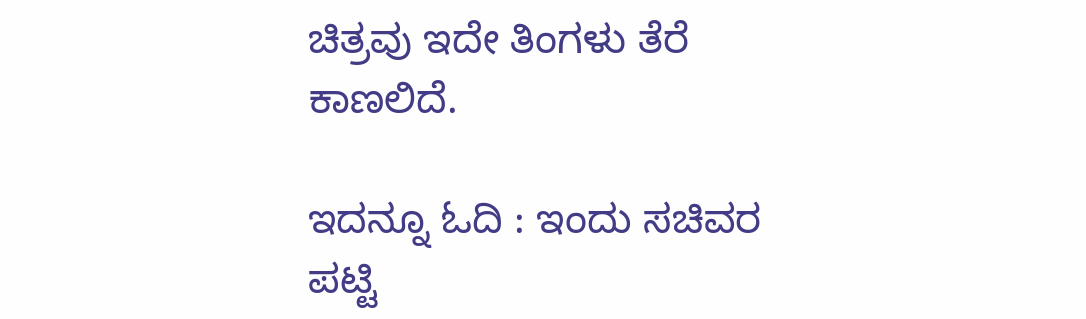ಚಿತ್ರವು ಇದೇ ತಿಂಗಳು ತೆರೆ ಕಾಣಲಿದೆ.

ಇದನ್ನೂ ಓದಿ : ಇಂದು ಸಚಿವರ ಪಟ್ಟಿ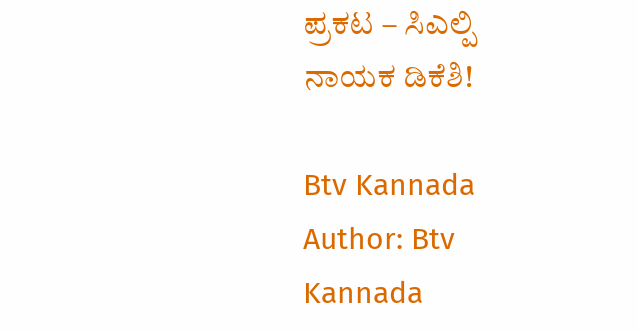ಪ್ರಕಟ – ಸಿಎಲ್ಪಿ ನಾಯಕ ಡಿಕೆಶಿ!

Btv Kannada
Author: Btv Kannada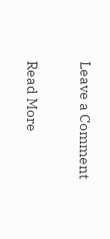Leave a Comment

Read More